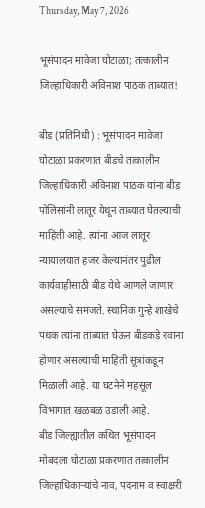Thursday, May 7, 2026

भूसंपादन मावेजा घोटाळा; तत्कालीन जिल्हाधिकारी अविनाश पाठक ताब्यात!

बीड (प्रतिनिधी) : भूसंपादन मावेजा घोटाळा प्रकरणात बीडचे तत्कालीन जिल्हाधिकारी अविनाश पाठक यांना बीड पोलिसांनी लातूर येथून ताब्यात घेतल्याची माहिती आहे. त्यांना आज लातूर न्यायालयात हजर केल्यानंतर पुढील कार्यवाहीसाठी बीड येथे आणले जाणार असल्याचे समजते. स्थानिक गुन्हे शाखेचे पथक त्यांना ताब्यात घेऊन बीडकडे रवाना होणार असल्याची माहिती सूत्रांकडून मिळाली आहे. या घटनेने महसूल विभागात खळबळ उडाली आहे.
बीड जिल्ह्यातील कथित भूसंपादन मोबदला घोटाळा प्रकरणात तत्कालीन जिल्हाधिकाऱ्यांचे नाव, पदनाम व स्वाक्षरी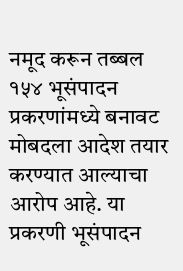नमूद करून तब्बल १५४ भूसंपादन प्रकरणांमध्ये बनावट मोबदला आदेश तयार करण्यात आल्याचा आरोप आहे. या प्रकरणी भूसंपादन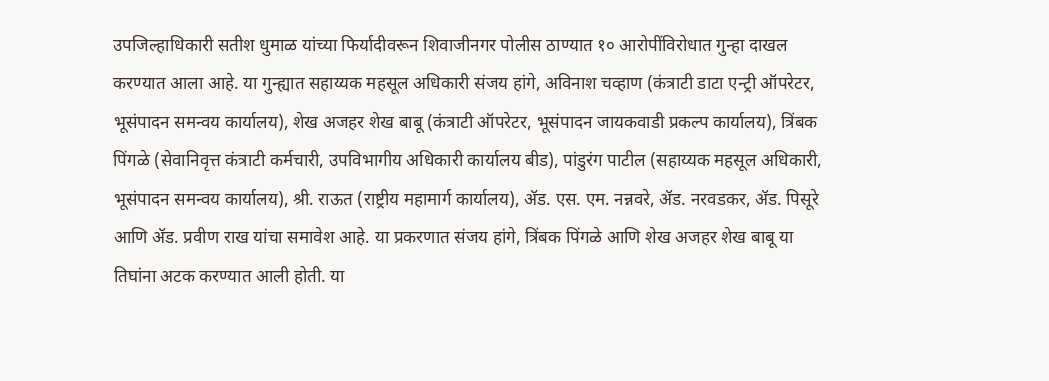उपजिल्हाधिकारी सतीश धुमाळ यांच्या फिर्यादीवरून शिवाजीनगर पोलीस ठाण्यात १० आरोपींविरोधात गुन्हा दाखल करण्यात आला आहे. या गुन्ह्यात सहाय्यक महसूल अधिकारी संजय हांगे, अविनाश चव्हाण (कंत्राटी डाटा एन्ट्री ऑपरेटर, भूसंपादन समन्वय कार्यालय), शेख अजहर शेख बाबू (कंत्राटी ऑपरेटर, भूसंपादन जायकवाडी प्रकल्प कार्यालय), त्रिंबक पिंगळे (सेवानिवृत्त कंत्राटी कर्मचारी, उपविभागीय अधिकारी कार्यालय बीड), पांडुरंग पाटील (सहाय्यक महसूल अधिकारी, भूसंपादन समन्वय कार्यालय), श्री. राऊत (राष्ट्रीय महामार्ग कार्यालय), ॲड. एस. एम. नन्नवरे, ॲड. नरवडकर, ॲड. पिसूरे आणि ॲड. प्रवीण राख यांचा समावेश आहे. या प्रकरणात संजय हांगे, त्रिंबक पिंगळे आणि शेख अजहर शेख बाबू या तिघांना अटक करण्यात आली होती. या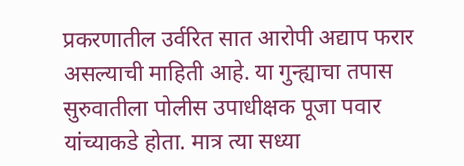प्रकरणातील उर्वरित सात आरोपी अद्याप फरार असल्याची माहिती आहे. या गुन्ह्याचा तपास सुरुवातीला पोलीस उपाधीक्षक पूजा पवार यांच्याकडे होता. मात्र त्या सध्या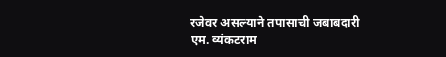रजेवर असल्याने तपासाची जबाबदारी एम. व्यंकटराम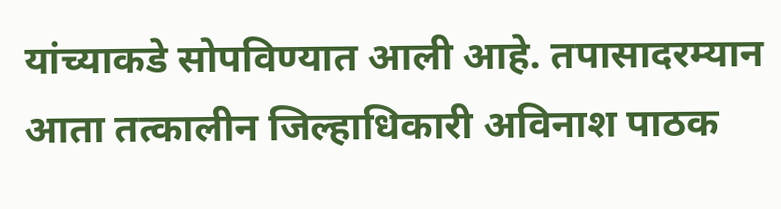यांच्याकडे सोपविण्यात आली आहे. तपासादरम्यान आता तत्कालीन जिल्हाधिकारी अविनाश पाठक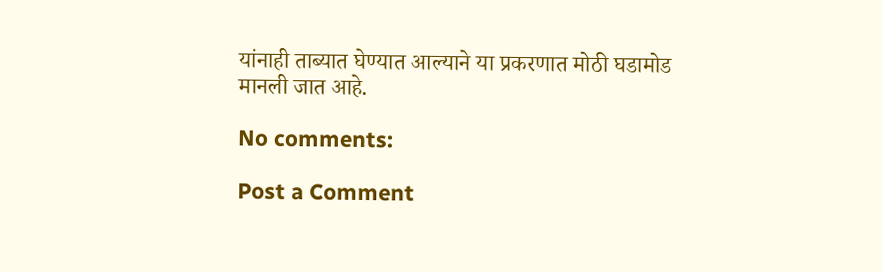यांनाही ताब्यात घेण्यात आल्याने या प्रकरणात मोठी घडामोड मानली जात आहे.

No comments:

Post a Comment